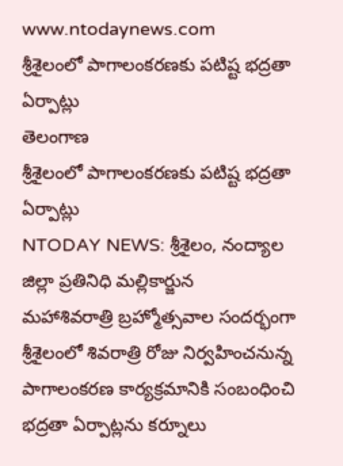www.ntodaynews.com
శ్రీశైలంలో పాగాలంకరణకు పటిష్ట భద్రతా ఏర్పాట్లు
తెలంగాణ
శ్రీశైలంలో పాగాలంకరణకు పటిష్ట భద్రతా ఏర్పాట్లు
NTODAY NEWS: శ్రీశైలం, నంద్యాల జిల్లా ప్రతినిధి మల్లికార్జున
మహాశివరాత్రి బ్రహ్మోత్సవాల సందర్భంగా శ్రీశైలంలో శివరాత్రి రోజు నిర్వహించనున్న పాగాలంకరణ కార్యక్రమానికి సంబంధించి భద్రతా ఏర్పాట్లను కర్నూలు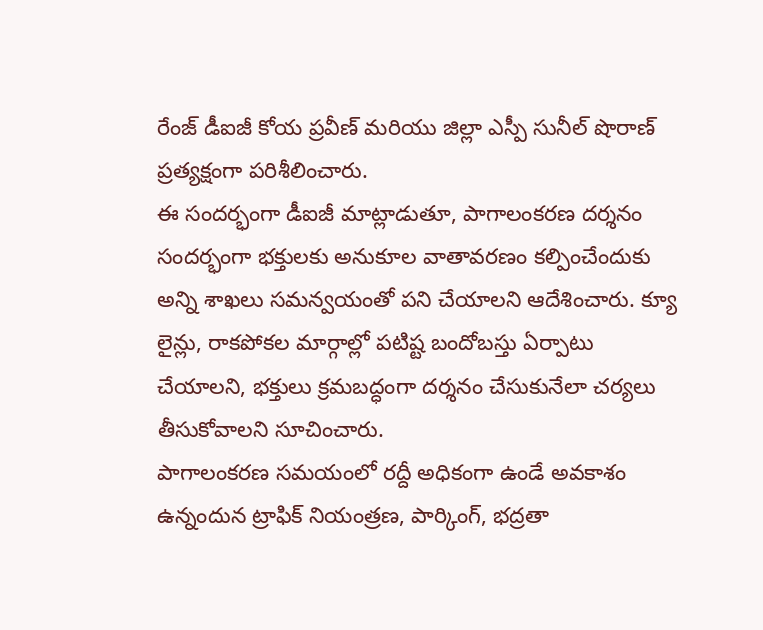రేంజ్ డీఐజీ కోయ ప్రవీణ్ మరియు జిల్లా ఎస్పీ సునీల్ షొరాణ్ ప్రత్యక్షంగా పరిశీలించారు.
ఈ సందర్భంగా డీఐజీ మాట్లాడుతూ, పాగాలంకరణ దర్శనం సందర్భంగా భక్తులకు అనుకూల వాతావరణం కల్పించేందుకు అన్ని శాఖలు సమన్వయంతో పని చేయాలని ఆదేశించారు. క్యూ లైన్లు, రాకపోకల మార్గాల్లో పటిష్ట బందోబస్తు ఏర్పాటు చేయాలని, భక్తులు క్రమబద్ధంగా దర్శనం చేసుకునేలా చర్యలు తీసుకోవాలని సూచించారు.
పాగాలంకరణ సమయంలో రద్దీ అధికంగా ఉండే అవకాశం ఉన్నందున ట్రాఫిక్ నియంత్రణ, పార్కింగ్, భద్రతా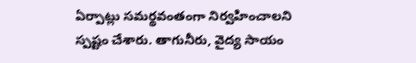ఏర్పాట్లు సమర్థవంతంగా నిర్వహించాలని స్పష్టం చేశారు. తాగునీరు, వైద్య సాయం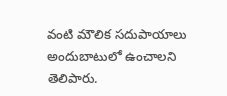వంటి మౌలిక సదుపాయాలు అందుబాటులో ఉంచాలని తెలిపారు.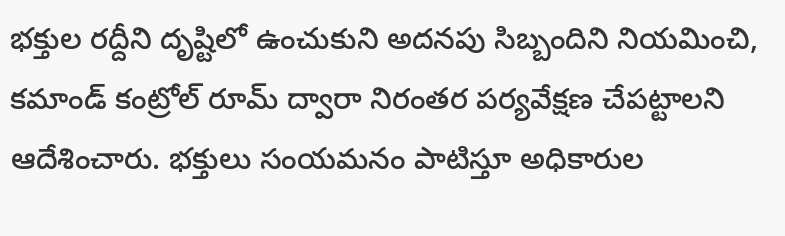భక్తుల రద్దీని దృష్టిలో ఉంచుకుని అదనపు సిబ్బందిని నియమించి, కమాండ్ కంట్రోల్ రూమ్ ద్వారా నిరంతర పర్యవేక్షణ చేపట్టాలని ఆదేశించారు. భక్తులు సంయమనం పాటిస్తూ అధికారుల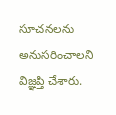సూచనలను అనుసరించాలని విజ్ఞప్తి చేశారు.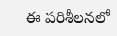ఈ పరిశీలనలో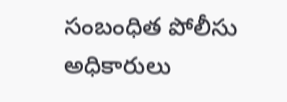సంబంధిత పోలీసు అధికారులు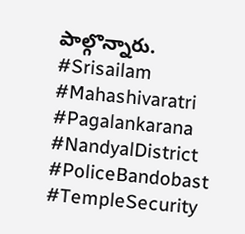పాల్గొన్నారు.
#Srisailam #Mahashivaratri #Pagalankarana #NandyalDistrict #PoliceBandobast #TempleSecurity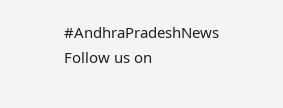#AndhraPradeshNews
Follow us on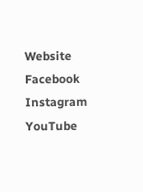Website
Facebook
Instagram
YouTube